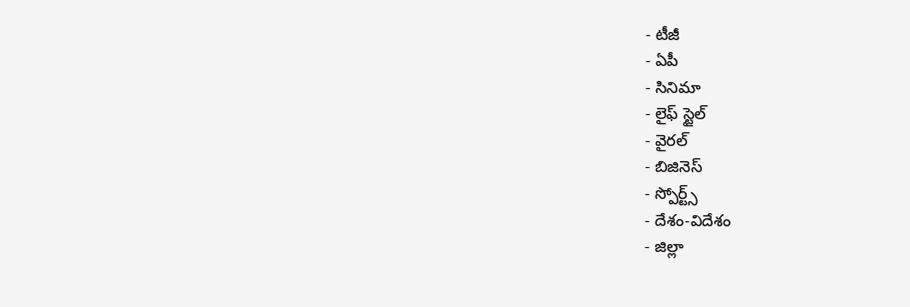- టీజీ
- ఏపీ
- సినిమా
- లైఫ్ స్టైల్
- వైరల్
- బిజినెస్
- స్పోర్ట్స్
- దేశం-విదేశం
- జిల్లా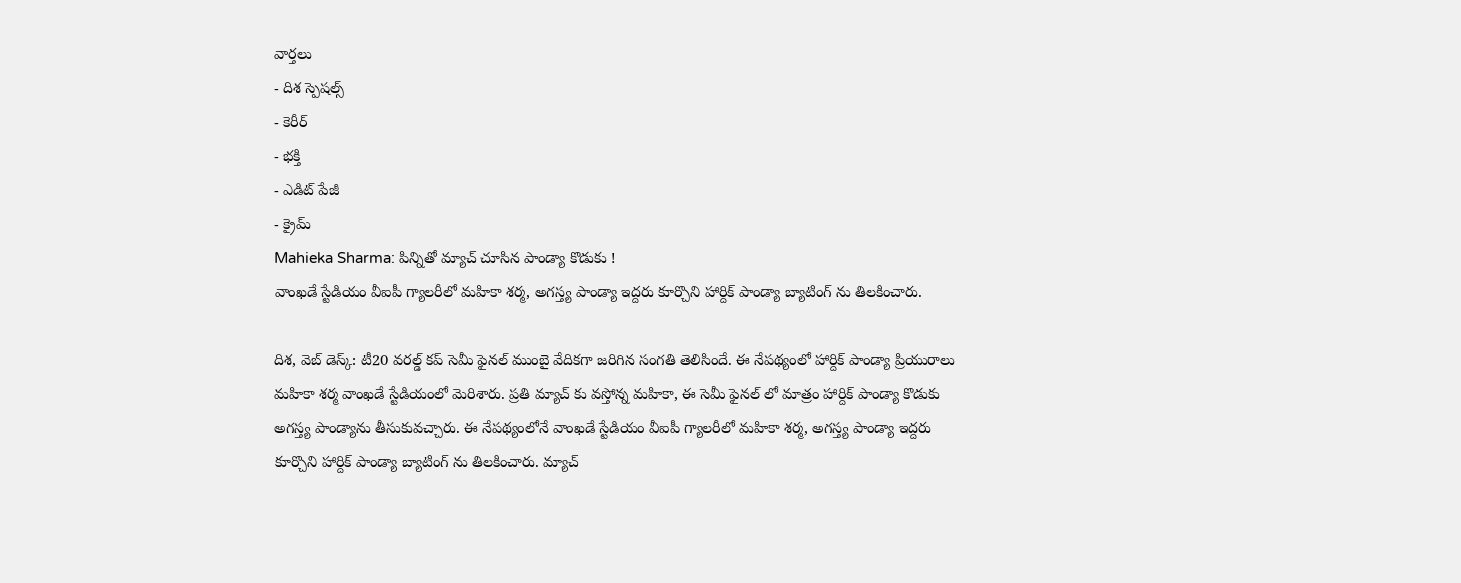వార్తలు
- దిశ స్పెషల్స్
- కెరీర్
- భక్తి
- ఎడిట్ పేజీ
- క్రైమ్
Mahieka Sharma: పిన్నితో మ్యాచ్ చూసిన పాండ్యా కొడుకు !
వాంఖడే స్టేడియం వీఐపీ గ్యాలరీలో మహికా శర్మ, అగస్త్య పాండ్యా ఇద్దరు కూర్చొని హార్దిక్ పాండ్యా బ్యాటింగ్ ను తిలకించారు.

దిశ, వెబ్ డెస్క్: టీ20 వరల్డ్ కప్ సెమీ ఫైనల్ ముంబై వేదికగా జరిగిన సంగతి తెలిసిందే. ఈ నేపథ్యంలో హార్దిక్ పాండ్యా ప్రియురాలు మహికా శర్మ వాంఖడే స్టేడియంలో మెరిశారు. ప్రతి మ్యాచ్ కు వస్తోన్న మహికా, ఈ సెమీ ఫైనల్ లో మాత్రం హార్దిక్ పాండ్యా కొడుకు అగస్త్య పాండ్యాను తీసుకువచ్చారు. ఈ నేపథ్యంలోనే వాంఖడే స్టేడియం వీఐపీ గ్యాలరీలో మహికా శర్మ, అగస్త్య పాండ్యా ఇద్దరు కూర్చొని హార్దిక్ పాండ్యా బ్యాటింగ్ ను తిలకించారు. మ్యాచ్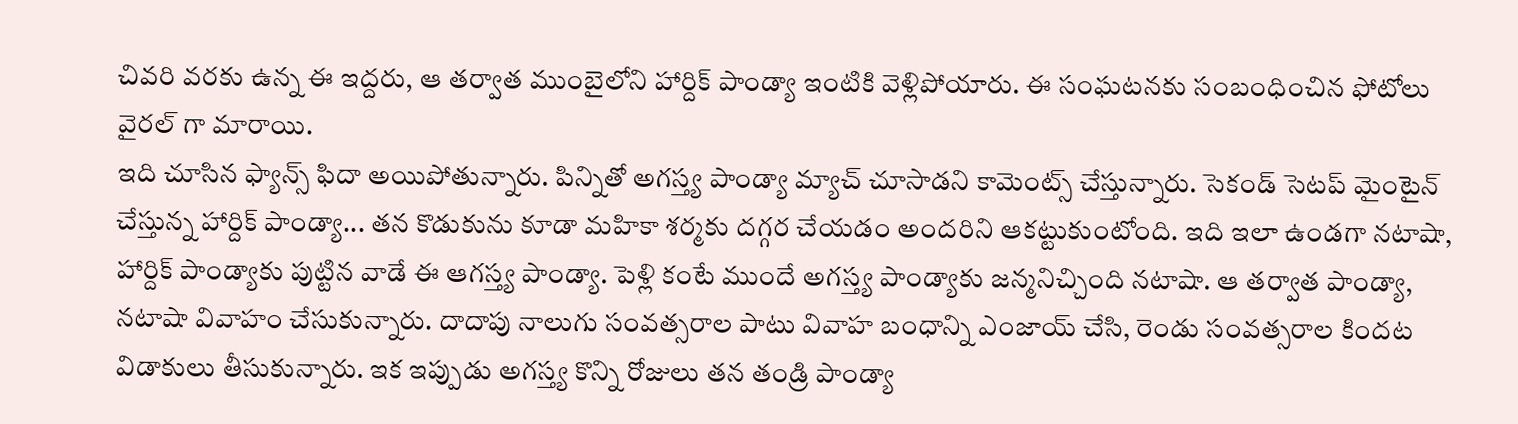చివరి వరకు ఉన్న ఈ ఇద్దరు, ఆ తర్వాత ముంబైలోని హార్దిక్ పాండ్యా ఇంటికి వెళ్లిపోయారు. ఈ సంఘటనకు సంబంధించిన ఫోటోలు వైరల్ గా మారాయి.
ఇది చూసిన ఫ్యాన్స్ ఫిదా అయిపోతున్నారు. పిన్నితో అగస్త్య పాండ్యా మ్యాచ్ చూసాడని కామెంట్స్ చేస్తున్నారు. సెకండ్ సెటప్ మైంటైన్ చేస్తున్న హార్దిక్ పాండ్యా... తన కొడుకును కూడా మహికా శర్మకు దగ్గర చేయడం అందరిని ఆకట్టుకుంటోంది. ఇది ఇలా ఉండగా నటాషా, హార్దిక్ పాండ్యాకు పుట్టిన వాడే ఈ ఆగస్త్య పాండ్యా. పెళ్లి కంటే ముందే అగస్త్య పాండ్యాకు జన్మనిచ్చింది నటాషా. ఆ తర్వాత పాండ్యా, నటాషా వివాహం చేసుకున్నారు. దాదాపు నాలుగు సంవత్సరాల పాటు వివాహ బంధాన్ని ఎంజాయ్ చేసి, రెండు సంవత్సరాల కిందట విడాకులు తీసుకున్నారు. ఇక ఇప్పుడు అగస్త్య కొన్ని రోజులు తన తండ్రి పాండ్యా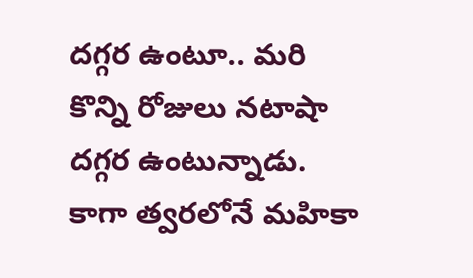దగ్గర ఉంటూ.. మరి కొన్ని రోజులు నటాషా దగ్గర ఉంటున్నాడు. కాగా త్వరలోనే మహికా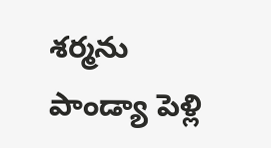శర్మను పాండ్యా పెళ్లి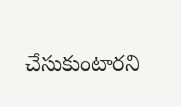చేసుకుంటారని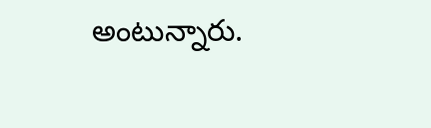అంటున్నారు.